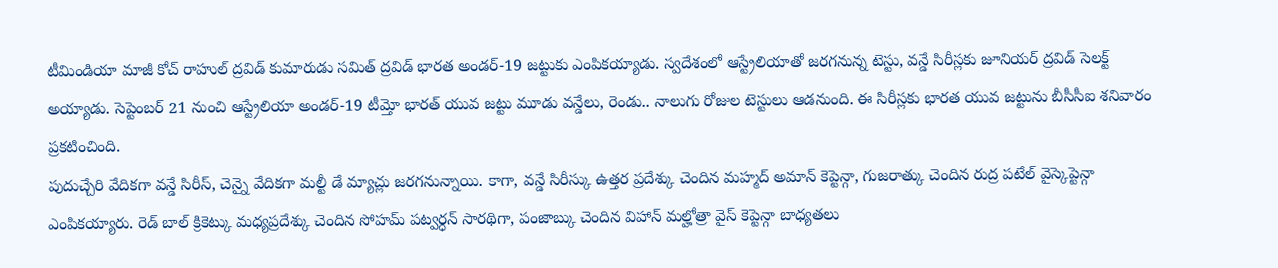టీమిండియా మాజీ కోచ్ రాహుల్ ద్రవిడ్ కుమారుడు సమిత్ ద్రవిడ్ భారత అండర్-19 జట్టుకు ఎంపికయ్యాడు. స్వదేశంలో ఆస్ట్రేలియాతో జరగనున్న టెస్టు, వన్డే సిరీస్లకు జూనియర్ ద్రవిడ్ సెలక్ట్ అయ్యాడు. సెప్టెంబర్ 21 నుంచి ఆస్ట్రేలియా అండర్-19 టీమ్తో భారత్ యువ జట్టు మూడు వన్డేలు, రెండు.. నాలుగు రోజుల టెస్టులు ఆడనుంది. ఈ సిరీస్లకు భారత యువ జట్టును బీసీసీఐ శనివారం ప్రకటించింది.
పుదుచ్చేరి వేదికగా వన్డే సిరీస్, చెన్నై వేదికగా మల్టీ డే మ్యాచ్లు జరగనున్నాయి. కాగా, వన్డే సిరీస్కు ఉత్తర ప్రదేశ్కు చెందిన మహ్మద్ అమాన్ కెప్టెన్గా, గుజరాత్కు చెందిన రుద్ర పటేల్ వైస్కెప్టెన్గా ఎంపికయ్యారు. రెడ్ బాల్ క్రికెట్కు మధ్యప్రదేశ్కు చెందిన సోహమ్ పట్వర్ధన్ సారథిగా, పంజాబ్కు చెందిన విహాన్ మల్హోత్రా వైస్ కెప్టెన్గా బాధ్యతలు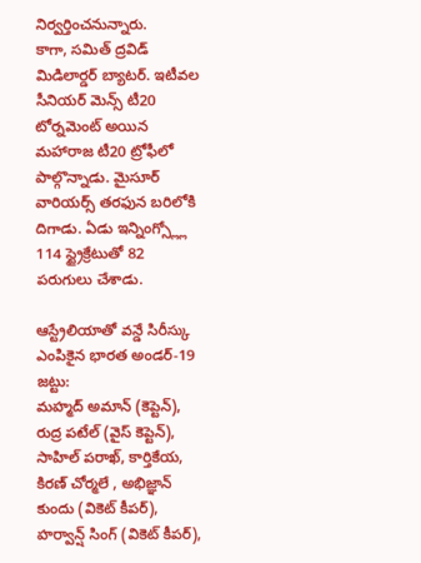నిర్వర్తించనున్నారు.
కాగా, సమిత్ ద్రవిడ్ మిడిలార్డర్ బ్యాటర్. ఇటీవల సీనియర్ మెన్స్ టీ20 టోర్నమెంట్ అయిన మహారాజ టీ20 ట్రోఫీలో పాల్గొన్నాడు. మైసూర్ వారియర్స్ తరఫున బరిలోకి దిగాడు. ఏడు ఇన్నింగ్స్ల్లో 114 స్ట్రైక్రేటుతో 82 పరుగులు చేశాడు.

ఆస్ట్రేలియాతో వన్డే సిరీస్కు ఎంపికైన భారత అండర్-19 జట్టు:
మహ్మద్ అమాన్ (కెప్టెన్), రుద్ర పటేల్ (వైస్ కెప్టెన్), సాహిల్ పరాఖ్, కార్తికేయ, కిరణ్ చోర్మలే , అభిజ్ఞాన్ కుందు (వికెట్ కీపర్), హర్వాన్ష్ సింగ్ (వికెట్ కీపర్),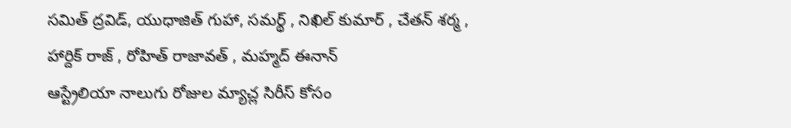సమిత్ ద్రవిడ్, యుధాజిత్ గుహా, సమర్థ్ , నిఖిల్ కుమార్ , చేతన్ శర్మ , హార్దిక్ రాజ్ , రోహిత్ రాజావత్ , మహ్మద్ ఈనాన్
ఆస్ట్రేలియా నాలుగు రోజుల మ్యాచ్ల సిరీస్ కోసం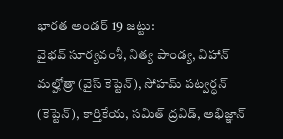భారత అండర్ 19 జట్టు:
వైభవ్ సూర్యవంశీ, నిత్య పాండ్య, విహాన్ మల్హోత్రా (వైస్ కెప్టెన్), సోహమ్ పట్వర్ధన్ (కెప్టెన్), కార్తికేయ, సమిత్ ద్రవిడ్, అభిజ్ఞాన్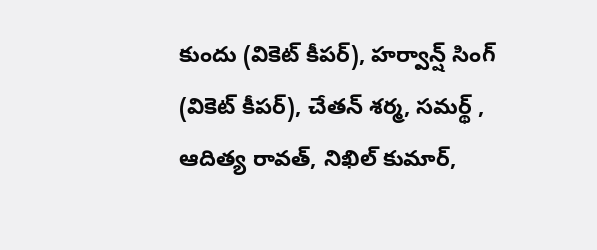కుందు (వికెట్ కీపర్), హర్వాన్ష్ సింగ్ (వికెట్ కీపర్), చేతన్ శర్మ, సమర్థ్ , ఆదిత్య రావత్, నిఖిల్ కుమార్,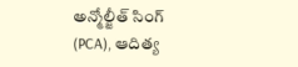అన్మోల్జీత్ సింగ్ (PCA), ఆదిత్య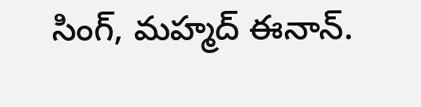సింగ్, మహ్మద్ ఈనాన్.